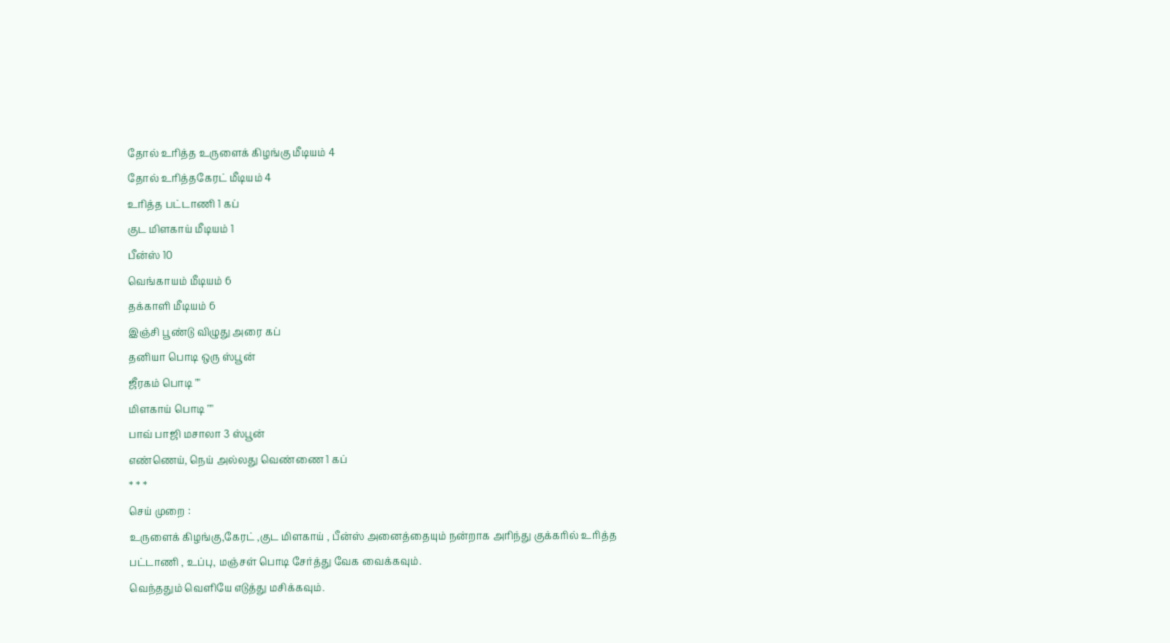தோல் உரித்த உருளைக் கிழங்கு மீடியம் 4
தோல் உரித்தகேரட் மீடியம் 4
உரித்த பட்டாணி 1 கப்
குட மிளகாய் மீடியம் 1
பீன்ஸ் 10
வெங்காயம் மீடியம் 6
தக்காளி மீடியம் 6
இஞ்சி பூண்டு விழுது அரை கப்
தனியா பொடி ஒரு ஸ்பூன்
ஜீரகம் பொடி ""
மிளகாய் பொடி ""
பாவ் பாஜி மசாலா 3 ஸ்பூன்
எண்ணெய், நெய் அல்லது வெண்ணை 1 கப்
* * *
செய் முறை :
உருளைக் கிழங்கு,கேரட் ,குட மிளகாய் , பீன்ஸ் அனைத்தையும் நன்றாக அரிந்து குக்கரில் உரித்த பட்டாணி , உப்பு, மஞ்சள் பொடி சேர்த்து வேக வைக்கவும்.
வெந்ததும் வெளியே எடுத்து மசிக்கவும்.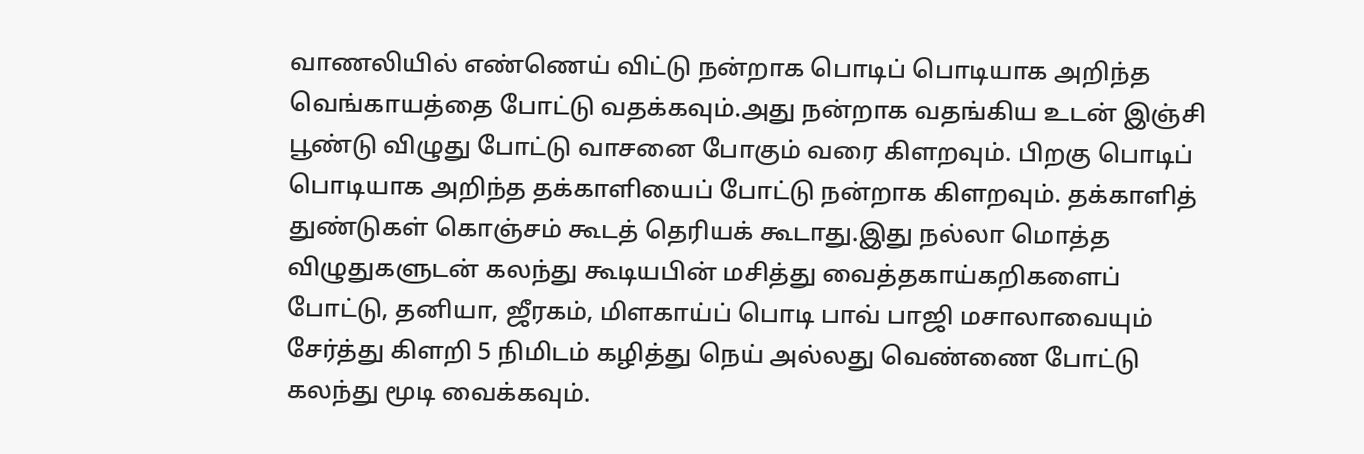வாணலியில் எண்ணெய் விட்டு நன்றாக பொடிப் பொடியாக அறிந்த வெங்காயத்தை போட்டு வதக்கவும்.அது நன்றாக வதங்கிய உடன் இஞ்சி பூண்டு விழுது போட்டு வாசனை போகும் வரை கிளறவும். பிறகு பொடிப் பொடியாக அறிந்த தக்காளியைப் போட்டு நன்றாக கிளறவும். தக்காளித் துண்டுகள் கொஞ்சம் கூடத் தெரியக் கூடாது.இது நல்லா மொத்த விழுதுகளுடன் கலந்து கூடியபின் மசித்து வைத்தகாய்கறிகளைப் போட்டு, தனியா, ஜீரகம், மிளகாய்ப் பொடி பாவ் பாஜி மசாலாவையும் சேர்த்து கிளறி 5 நிமிடம் கழித்து நெய் அல்லது வெண்ணை போட்டு கலந்து மூடி வைக்கவும்.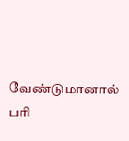வேண்டுமானால் பரி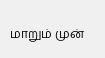மாறும் முன்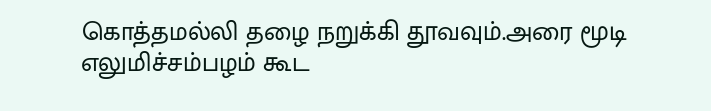கொத்தமல்லி தழை நறுக்கி தூவவும்.அரை மூடி எலுமிச்சம்பழம் கூட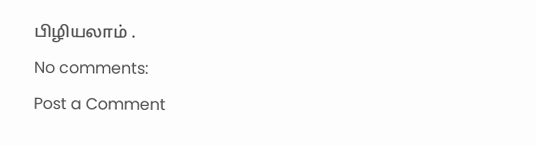பிழியலாம் .
No comments:
Post a Comment